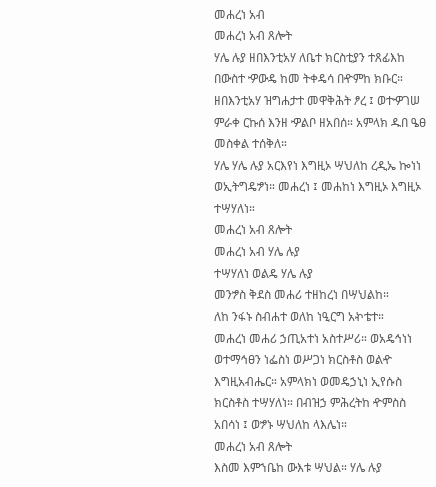መሐረነ አብ
መሐረነ አብ ጸሎት
ሃሌ ሉያ ዘበእንቲአሃ ለቤተ ክርስቲያን ተጸፊእከ
በውስተ ዏውዴ ከመ ትቀዴሳ በዯምከ ክቡር።
ዘበእንቲአሃ ዝግሐታተ መዋቅሕት ፆረ ፤ ወተዏገሠ
ምራቀ ርኩሰ እንዘ ዏልቦ ዘአበሰ። አምላክ ዱበ ዔፀ
መስቀል ተሰቅለ።
ሃሌ ሃሌ ሉያ አርእየነ እግዚኦ ሣህለከ ረዲኤ ኰነነ
ወኢትግዴፇነ። መሐረነ ፤ መሐከነ እግዚኦ እግዚኦ
ተሣሃለነ።
መሐረነ አብ ጸሎት
መሐረነ አብ ሃሌ ሉያ
ተሣሃለነ ወልዴ ሃሌ ሉያ
መንፇስ ቅደስ መሐሪ ተዘከረነ በሣህልከ።
ለከ ንፋኑ ስብሐተ ወለከ ነዒርግ አኯቴተ።
መሐረነ መሐሪ ኃጢአተነ አስተሥሪ። ወአዴኅነነ
ወተማኅፀን ነፌስነ ወሥጋነ ክርስቶስ ወልዯ
እግዚአብሔር። አምላክነ ወመዴኃኒነ ኢየሱስ
ክርስቶስ ተሣሃለነ። በብዝኃ ምሕረትከ ዯምስስ
አበሳነ ፤ ወፇኑ ሣህለከ ላእሌነ።
መሐረነ አብ ጸሎት
እስመ እምኀቤከ ውእቱ ሣህል። ሃሌ ሉያ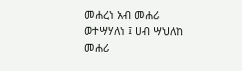መሐረነ አብ መሐሪ ወተሣሃለነ ፤ ሀብ ሣህለከ
መሐሪ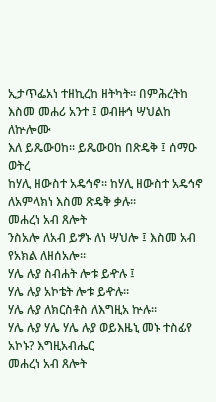ኢታጥፌአነ ተዘኪረከ ዘትካት። በምሕረትከ
እስመ መሐሪ አንተ ፤ ወብዙኅ ሣህልከ ለኵሎሙ
እለ ይጼውዐከ። ይጼውዐከ በጽዴቅ ፤ ሰማዑ ወትረ
ከሃሊ ዘውስተ አዴኅኖ። ከሃሊ ዘውስተ አዴኅኖ
ለአምላክነ እስመ ጽዴቅ ቃሉ።
መሐረነ አብ ጸሎት
ንስአሎ ለአብ ይፇኑ ለነ ሣህሎ ፤ እስመ አብ
የአክል ለዘሰአሎ።
ሃሌ ሉያ ስብሐት ሎቱ ይዯሉ ፤
ሃሌ ሉያ አኮቴት ሎቱ ይዯሉ።
ሃሌ ሉያ ለክርስቶስ ለእግዚአ ኵሉ።
ሃሌ ሉያ ሃሌ ሃሌ ሉያ ወይእዜኒ መኑ ተስፊየ
አኮኑ? እግዚአብሔር
መሐረነ አብ ጸሎት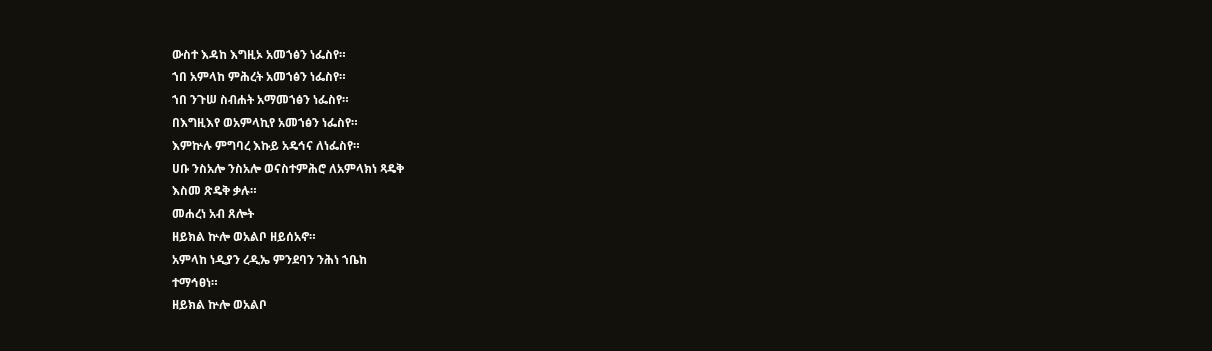ውስተ እዳከ እግዚኦ አመኀፅን ነፌስየ።
ኀበ አምላከ ምሕረት አመኀፅን ነፌስየ።
ኀበ ንጉሠ ስብሐት አማመኀፅን ነፌስየ።
በእግዚእየ ወአምላኪየ አመኀፅን ነፌስየ።
እምኵሉ ምግባረ እኩይ አዴኅና ለነፌስየ።
ሀቡ ንስአሎ ንስአሎ ወናስተምሕሮ ለአምላክነ ጻዴቅ
እስመ ጽዴቅ ቃሉ።
መሐረነ አብ ጸሎት
ዘይክል ኵሎ ወአልቦ ዘይሰአኖ።
አምላከ ነዲያን ረዲኤ ምንደባን ንሕነ ኀቤከ
ተማኅፀነ።
ዘይክል ኵሎ ወአልቦ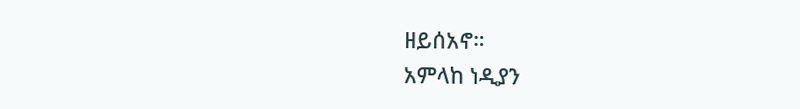ዘይሰአኖ።
አምላከ ነዲያን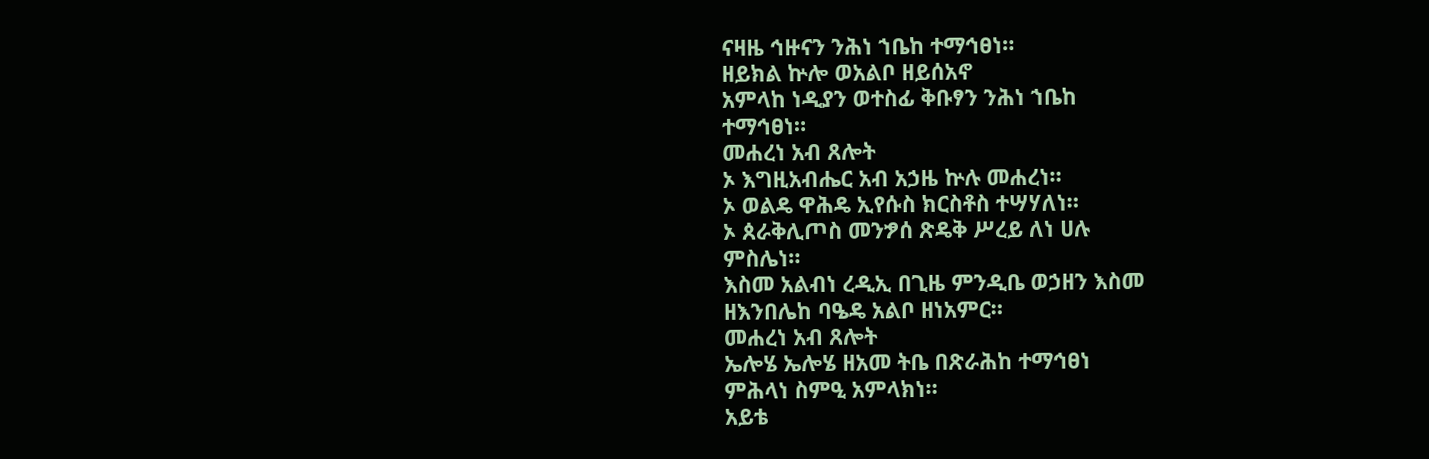ናዛዜ ኅዙናን ንሕነ ኀቤከ ተማኅፀነ።
ዘይክል ኵሎ ወአልቦ ዘይሰአኖ
አምላከ ነዲያን ወተስፊ ቅቡፃን ንሕነ ኀቤከ
ተማኅፀነ።
መሐረነ አብ ጸሎት
ኦ እግዚአብሔር አብ አኃዜ ኵሉ መሐረነ።
ኦ ወልዴ ዋሕዴ ኢየሱስ ክርስቶስ ተሣሃለነ።
ኦ ጰራቅሊጦስ መንፇሰ ጽዴቅ ሥረይ ለነ ሀሉ
ምስሌነ።
እስመ አልብነ ረዲኢ በጊዜ ምንዲቤ ወኃዘን እስመ
ዘእንበሌከ ባዔዴ አልቦ ዘነአምር።
መሐረነ አብ ጸሎት
ኤሎሄ ኤሎሄ ዘአመ ትቤ በጽራሕከ ተማኅፀነ
ምሕላነ ስምዒ አምላክነ።
አይቴ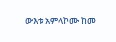ውእቱ አምላኮሙ ከመ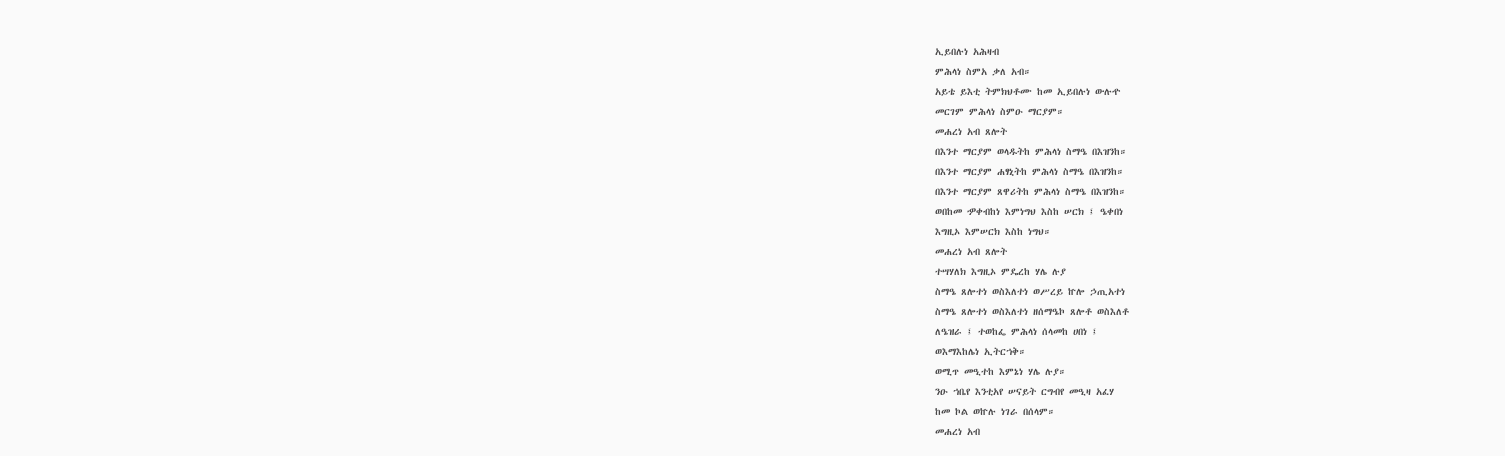ኢይበሉነ አሕዛብ
ምሕላነ ስምአ ቃለ አብ።
አይቴ ይእቲ ትምክህቶሙ ከመ ኢይበሉነ ውሉዯ
መርገም ምሕላነ ስምዑ ማርያም።
መሐረነ አብ ጸሎት
በእንተ ማርያም ወላዱትከ ምሕላነ ስማዔ በእዝንከ።
በእንተ ማርያም ሐፃኒትከ ምሕላነ ስማዔ በእዝንከ።
በእንተ ማርያም ጸዋሪትከ ምሕላነ ስማዔ በእዝንከ።
ወበከመ ዏቀብከነ እምነግህ እስከ ሠርክ ፤ ዔቀበነ
እግዚኦ እምሠርክ እስከ ነግህ።
መሐረነ አብ ጸሎት
ተሣሃለክ እግዚኦ ምዴረከ ሃሌ ሉያ
ስማዔ ጸሎተነ ወስእለተነ ወሥረይ ኵሎ ኃጢአተነ
ስማዔ ጸሎተነ ወስእለተነ ዘሰማዔኮ ጸሎቶ ወስእለቶ
ለዔዝራ ፤ ተወከፌ ምሕላነ ሰላመከ ሀበነ ፤
ወእማእከሌነ ኢትርኀቅ።
ወሚጥ መዒተከ እምኔነ ሃሌ ሉያ።
ንዑ ኀቤየ እንቲአየ ሠናይት ርግብየ መዒዛ አፈሃ
ከመ ኮል ወኵሉ ነገራ በሰላም።
መሐረነ አብ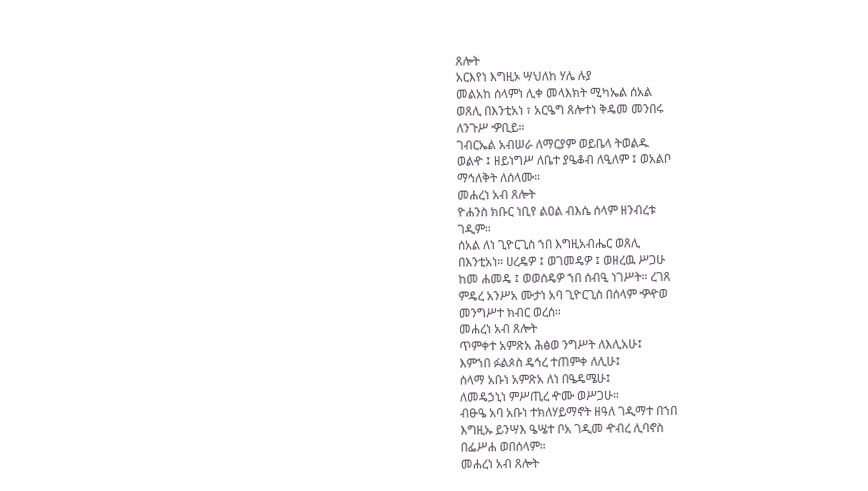ጸሎት
አርእየነ እግዚኦ ሣህለከ ሃሌ ሉያ
መልአከ ሰላምነ ሊቀ መላእክት ሚካኤል ሰአል
ወጸሊ በእንቲአነ ፣ አርዔግ ጸሎተነ ቅዴመ መንበሩ
ለንጉሥ ዏቢይ።
ገብርኤል አብሠራ ለማርያም ወይቤላ ትወልዱ
ወልዯ ፤ ዘይነግሥ ለቤተ ያዔቆብ ለዒለም ፤ ወአልቦ
ማኅለቅት ለሰላሙ።
መሐረነ አብ ጸሎት
ዮሐንስ ክቡር ነቢየ ልዐል ብእሴ ሰላም ዘንብረቱ
ገዲም።
ሰአል ለነ ጊዮርጊስ ኀበ እግዚአብሔር ወጸሊ
በእንቲአነ። ሀረዴዎ ፤ ወገመዴዎ ፤ ወዘረዉ ሥጋሁ
ከመ ሐመዴ ፤ ወወሰዴዎ ኀበ ሰብዒ ነገሥት። ረገጸ
ምዴረ አንሥአ ሙታነ አባ ጊዮርጊስ በሰላም ዏዯወ
መንግሥተ ክብር ወረሰ።
መሐረነ አብ ጸሎት
ጥምቀተ አምጽአ ሕፅወ ንግሥት ለእሊአሁ፤
እምኀበ ፉልጶስ ዴኅረ ተጠምቀ ለሊሁ፤
ሰላማ አቡነ አምጽአ ለነ በዔዴሜሁ፤
ለመዴኃኒነ ምሥጢረ ዯሙ ወሥጋሁ።
ብፁዔ አባ አቡነ ተክለሃይማኖት ዘዓለ ገዲማተ በኀበ
እግዚኡ ይንሣእ ዔሤተ ቦአ ገዲመ ዯብረ ሊባኖስ
በፌሥሐ ወበሰላም።
መሐረነ አብ ጸሎት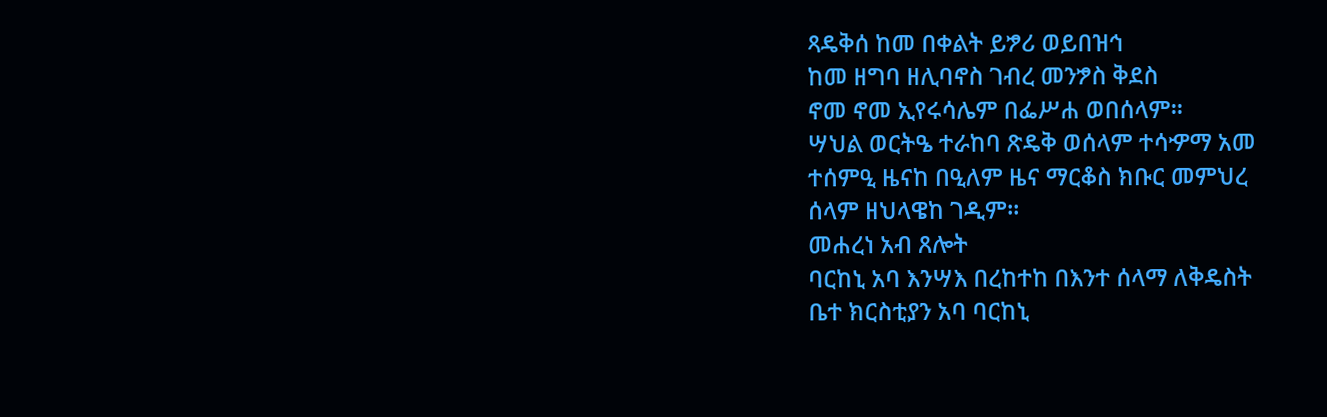ጻዴቅሰ ከመ በቀልት ይፇሪ ወይበዝኅ
ከመ ዘግባ ዘሊባኖስ ገብረ መንፇስ ቅደስ
ኖመ ኖመ ኢየሩሳሌም በፌሥሐ ወበሰላም።
ሣህል ወርትዔ ተራከባ ጽዴቅ ወሰላም ተሳዏማ አመ
ተሰምዒ ዜናከ በዒለም ዜና ማርቆስ ክቡር መምህረ
ሰላም ዘህላዌከ ገዲም።
መሐረነ አብ ጸሎት
ባርከኒ አባ እንሣእ በረከተከ በእንተ ሰላማ ለቅዴስት
ቤተ ክርስቲያን አባ ባርከኒ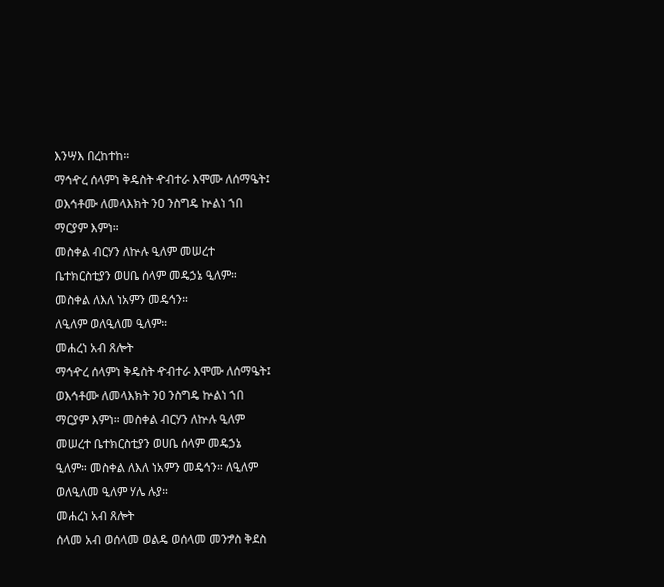እንሣእ በረከተከ።
ማኅዯረ ሰላምነ ቅዴስት ዯብተራ እሞሙ ለሰማዔት፤
ወእኅቶሙ ለመላእክት ንዐ ንስግዴ ኵልነ ኀበ
ማርያም እምነ።
መስቀል ብርሃን ለኵሉ ዒለም መሠረተ
ቤተክርስቲያን ወሀቤ ሰላም መዴኃኔ ዒለም።
መስቀል ለእለ ነአምን መዴኅን።
ለዒለም ወለዒለመ ዒለም።
መሐረነ አብ ጸሎት
ማኅዯረ ሰላምነ ቅዴስት ዯብተራ እሞሙ ለሰማዔት፤
ወእኅቶሙ ለመላእክት ንዐ ንስግዴ ኵልነ ኀበ
ማርያም እምነ። መስቀል ብርሃን ለኵሉ ዒለም
መሠረተ ቤተክርስቲያን ወሀቤ ሰላም መዴኃኔ
ዒለም። መስቀል ለእለ ነአምን መዴኅን። ለዒለም
ወለዒለመ ዒለም ሃሌ ሉያ።
መሐረነ አብ ጸሎት
ሰላመ አብ ወሰላመ ወልዴ ወሰላመ መንፇስ ቅደስ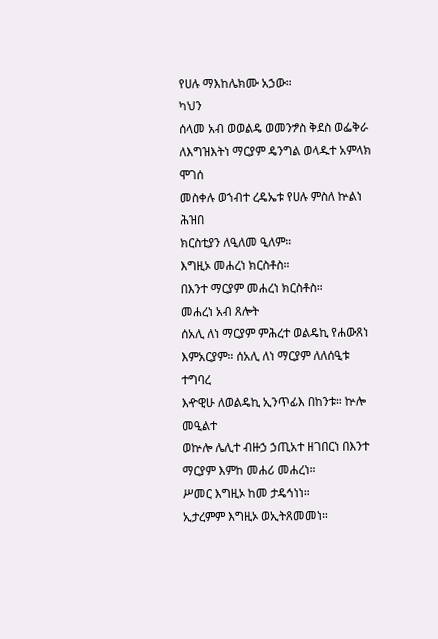የሀሉ ማእከሌክሙ አኃው።
ካህን
ሰላመ አብ ወወልዴ ወመንፇስ ቅደስ ወፌቅራ
ለእግዝእትነ ማርያም ዴንግል ወላዱተ አምላክ ሞገሰ
መስቀሉ ወኀብተ ረዴኤቱ የሀሉ ምስለ ኵልነ ሕዝበ
ክርስቲያን ለዒለመ ዒለም።
እግዚኦ መሐረነ ክርስቶስ።
በእንተ ማርያም መሐረነ ክርስቶስ።
መሐረነ አብ ጸሎት
ሰአሊ ለነ ማርያም ምሕረተ ወልዴኪ የሐውጸነ
እምአርያም። ሰአሊ ለነ ማርያም ለለሰዒቱ ተግባረ
እዯዊሁ ለወልዴኪ ኢንጥፊእ በከንቱ። ኵሎ መዒልተ
ወኵሎ ሌሊተ ብዙኃ ኃጢአተ ዘገበርነ በእንተ
ማርያም እምከ መሐሪ መሐረነ።
ሥመር እግዚኦ ከመ ታዴኅነነ።
ኢታረምም እግዚኦ ወኢትጸመመነ።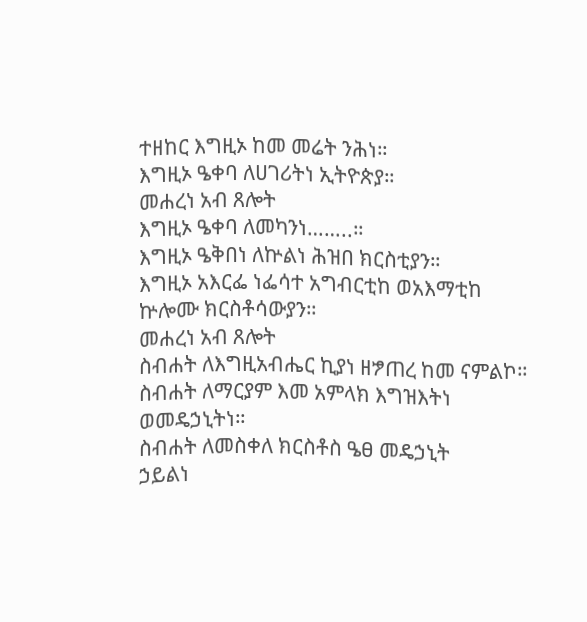ተዘከር እግዚኦ ከመ መሬት ንሕነ።
እግዚኦ ዔቀባ ለሀገሪትነ ኢትዮጵያ።
መሐረነ አብ ጸሎት
እግዚኦ ዔቀባ ለመካንነ……..።
እግዚኦ ዔቅበነ ለኵልነ ሕዝበ ክርስቲያን።
እግዚኦ አእርፌ ነፌሳተ አግብርቲከ ወአእማቲከ
ኵሎሙ ክርስቶሳውያን።
መሐረነ አብ ጸሎት
ስብሐት ለእግዚአብሔር ኪያነ ዘፇጠረ ከመ ናምልኮ።
ስብሐት ለማርያም እመ አምላክ እግዝእትነ
ወመዴኃኒትነ።
ስብሐት ለመስቀለ ክርስቶስ ዔፀ መዴኃኒት
ኃይልነ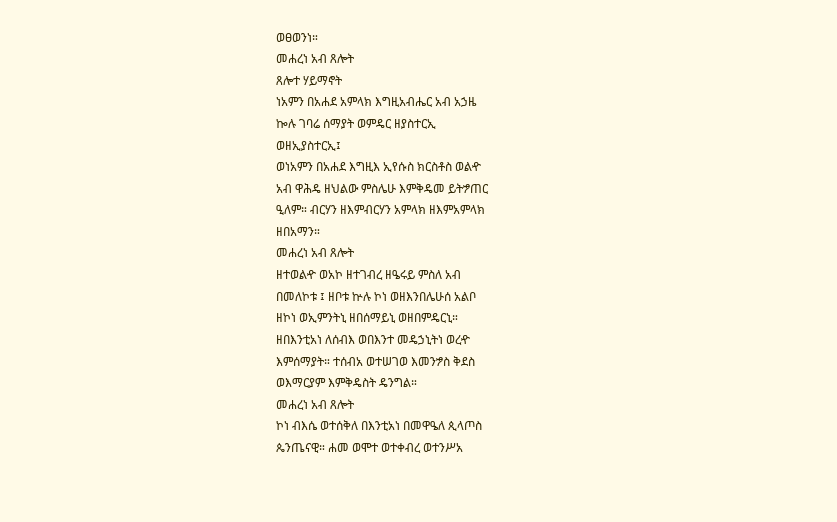ወፀወንነ።
መሐረነ አብ ጸሎት
ጸሎተ ሃይማኖት
ነአምን በአሐደ አምላክ እግዚአብሔር አብ አኃዜ
ኰሉ ገባሬ ሰማያት ወምዴር ዘያስተርኢ
ወዘኢያስተርኢ፤
ወነአምን በአሐደ እግዚእ ኢየሱስ ክርስቶስ ወልዯ
አብ ዋሕዴ ዘህልው ምስሌሁ እምቅዴመ ይትፇጠር
ዒለም። ብርሃን ዘእምብርሃን አምላክ ዘእምአምላክ
ዘበአማን።
መሐረነ አብ ጸሎት
ዘተወልዯ ወአኮ ዘተገብረ ዘዔሩይ ምስለ አብ
በመለኮቱ ፤ ዘቦቱ ኵሉ ኮነ ወዘእንበሌሁሰ አልቦ
ዘኮነ ወኢምንትኒ ዘበሰማይኒ ወዘበምዴርኒ።
ዘበእንቲአነ ለሰብእ ወበእንተ መዴኃኒትነ ወረዯ
እምሰማያት። ተሰብአ ወተሠገወ እመንፇስ ቅደስ
ወእማርያም እምቅዴስት ዴንግል።
መሐረነ አብ ጸሎት
ኮነ ብእሴ ወተሰቅለ በእንቲአነ በመዋዔለ ጲላጦስ
ጴንጤናዊ። ሐመ ወሞተ ወተቀብረ ወተንሥአ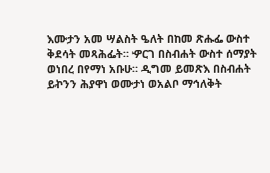እሙታን አመ ሣልስት ዔለት በከመ ጽሑፌ ውስተ
ቅደሳት መጻሕፌት። ዏርገ በስብሐት ውስተ ሰማያት
ወነበረ በየማነ አቡሁ። ዲግመ ይመጽእ በስብሐት
ይኯንን ሕያዋነ ወሙታነ ወአልቦ ማኅለቅት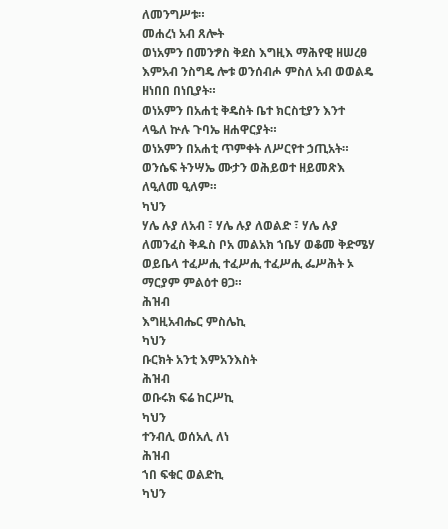ለመንግሥቱ።
መሐረነ አብ ጸሎት
ወነአምን በመንፇስ ቅደስ እግዚእ ማሕየዊ ዘሠረፀ
እምአብ ንስግዴ ሎቱ ወንሰብሖ ምስለ አብ ወወልዴ
ዘነበበ በነቢያት።
ወነአምን በአሐቲ ቅዴስት ቤተ ክርስቲያን እንተ
ላዔለ ኵሉ ጉባኤ ዘሐዋርያት።
ወነአምን በአሐቲ ጥምቀት ለሥርየተ ኃጢአት።
ወንሴፍ ትንሣኤ ሙታን ወሕይወተ ዘይመጽእ
ለዒለመ ዒለም።
ካህን
ሃሌ ሉያ ለአብ ፣ ሃሌ ሉያ ለወልድ ፣ ሃሌ ሉያ
ለመንፈስ ቅዱስ ቦአ መልአክ ኀቤሃ ወቆመ ቅድሜሃ
ወይቤላ ተፈሥሒ ተፈሥሒ ተፈሥሒ ፌሥሕት ኦ
ማርያም ምልዕተ ፀጋ።
ሕዝብ
እግዚአብሔር ምስሌኪ
ካህን
ቡርክት አንቲ እምአንእስት
ሕዝብ
ወቡሩክ ፍሬ ከርሥኪ
ካህን
ተንብሊ ወሰአሊ ለነ
ሕዝብ
ኀበ ፍቁር ወልድኪ
ካህን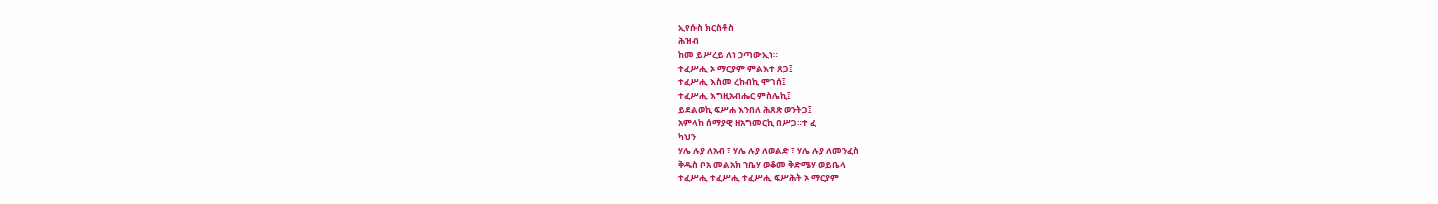ኢየሱስ ክርስቶስ
ሕዝብ
ከመ ይሥረይ ለነ ኃጣውኢነ።
ተፈሥሒ ኦ ማርያም ምልእተ ጸጋ፤
ተፈሥሒ እስመ ረከብኪ ሞገሰ፤
ተፈሥሒ እግዚአብሔር ምስሌኪ፤
ይደልወኪ ፍሥሐ እንበለ ሕጸጽ ወንትጋ፤
አምላከ ሰማያዊ ዘአግመርኪ በሥጋ።ተ ፈ
ካህን
ሃሌ ሉያ ለአብ ፣ ሃሌ ሉያ ለወልድ ፣ ሃሌ ሉያ ለመንፈስ
ቅዱስ ቦአ መልአክ ኀቤሃ ወቆመ ቅድሜሃ ወይቤላ
ተፈሥሒ ተፈሥሒ ተፈሥሒ ፍሥሕት ኦ ማርያም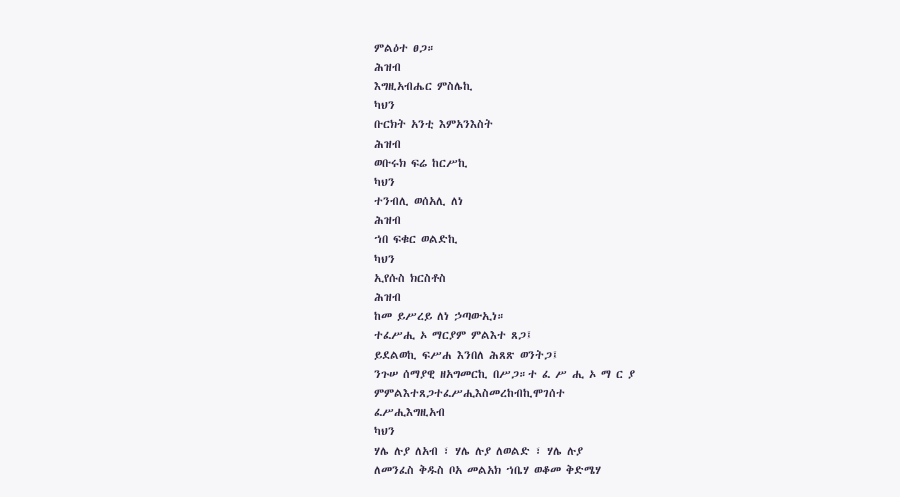ምልዕተ ፀጋ።
ሕዝብ
እግዚአብሔር ምስሌኪ
ካህን
ቡርክት አንቲ እምአንእስት
ሕዝብ
ወቡሩክ ፍሬ ከርሥኪ
ካህን
ተንብሊ ወሰአሊ ለነ
ሕዝብ
ኀበ ፍቁር ወልድኪ
ካህን
ኢየሱስ ክርስቶስ
ሕዝብ
ከመ ይሥረይ ለነ ኃጣውኢነ።
ተፈሥሒ ኦ ማርያም ምልእተ ጸጋ፤
ይደልወኪ ፍሥሐ እንበለ ሕጸጽ ወንትጋ፤
ንጉሠ ሰማያዊ ዘአግመርኪ በሥጋ።ተ ፈ ሥ ሒ ኦ ማ ር ያ
ምምልእተጸጋተፈሥሒእስመረከብኪሞገሰተ
ፈሥሒእግዚአብ
ካህን
ሃሌ ሉያ ለአብ ፣ ሃሌ ሉያ ለወልድ ፣ ሃሌ ሉያ
ለመንፈስ ቅዱስ ቦአ መልአክ ኀቤሃ ወቆመ ቅድሜሃ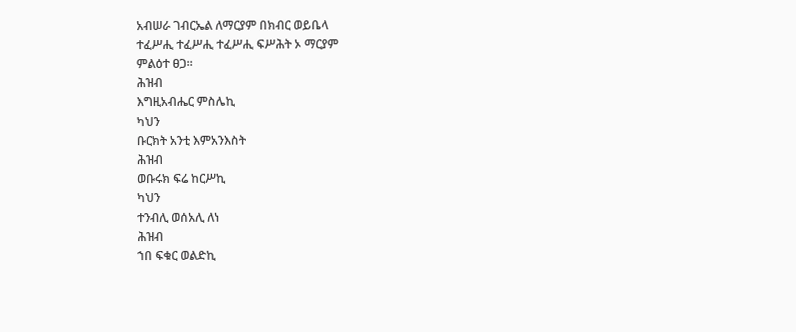አብሠራ ገብርኤል ለማርያም በክብር ወይቤላ
ተፈሥሒ ተፈሥሒ ተፈሥሒ ፍሥሕት ኦ ማርያም
ምልዕተ ፀጋ።
ሕዝብ
እግዚአብሔር ምስሌኪ
ካህን
ቡርክት አንቲ እምአንእስት
ሕዝብ
ወቡሩክ ፍሬ ከርሥኪ
ካህን
ተንብሊ ወሰአሊ ለነ
ሕዝብ
ኀበ ፍቁር ወልድኪ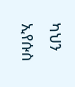ካህን
ኢየሱስ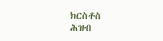ክርስቶስ
ሕዝብ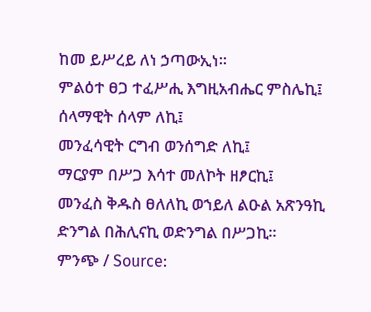ከመ ይሥረይ ለነ ኃጣውኢነ።
ምልዕተ ፀጋ ተፈሥሒ እግዚአብሔር ምስሌኪ፤
ሰላማዊት ሰላም ለኪ፤
መንፈሳዊት ርግብ ወንሰግድ ለኪ፤
ማርያም በሥጋ እሳተ መለኮት ዘፆርኪ፤
መንፈስ ቅዱስ ፀለለኪ ወኀይለ ልዑል አጽንዓኪ
ድንግል በሕሊናኪ ወድንግል በሥጋኪ።
ምንጭ / Source: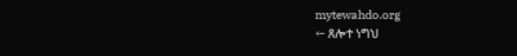mytewahdo.org
← ጸሎተ ነግህ